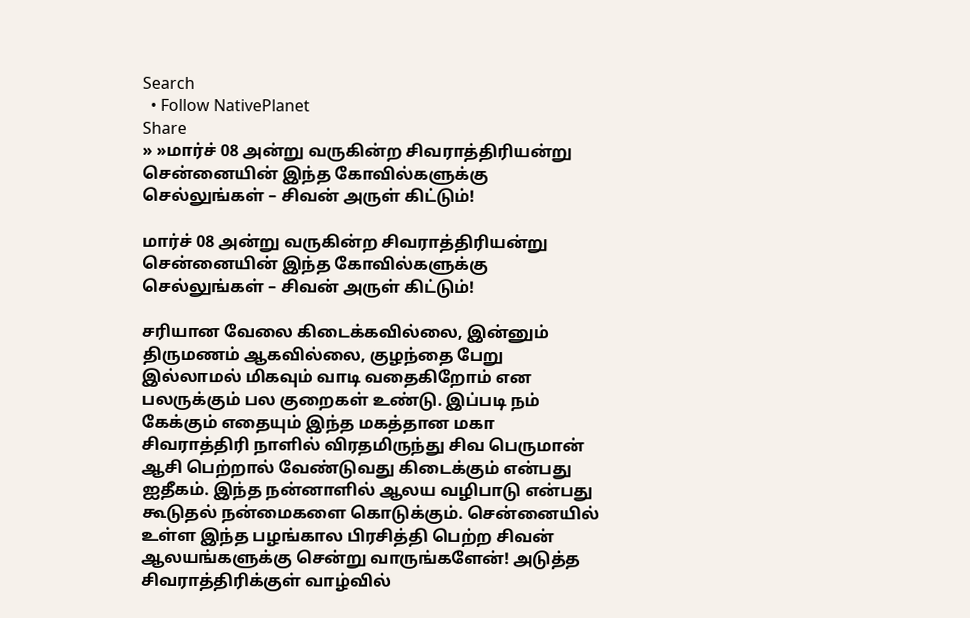Search
  • Follow NativePlanet
Share
» »மார்ச் 08 அன்று வருகின்ற சிவராத்திரியன்று சென்னையின் இந்த கோவில்களுக்கு செல்லுங்கள் – சிவன் அருள் கிட்டும்!

மார்ச் 08 அன்று வருகின்ற சிவராத்திரியன்று சென்னையின் இந்த கோவில்களுக்கு செல்லுங்கள் – சிவன் அருள் கிட்டும்!

சரியான வேலை கிடைக்கவில்லை, இன்னும் திருமணம் ஆகவில்லை, குழந்தை பேறு இல்லாமல் மிகவும் வாடி வதைகிறோம் என பலருக்கும் பல குறைகள் உண்டு. இப்படி நம் கேக்கும் எதையும் இந்த மகத்தான மகா சிவராத்திரி நாளில் விரதமிருந்து சிவ பெருமான் ஆசி பெற்றால் வேண்டுவது கிடைக்கும் என்பது ஐதீகம். இந்த நன்னாளில் ஆலய வழிபாடு என்பது கூடுதல் நன்மைகளை கொடுக்கும். சென்னையில் உள்ள இந்த பழங்கால பிரசித்தி பெற்ற சிவன் ஆலயங்களுக்கு சென்று வாருங்களேன்! அடுத்த சிவராத்திரிக்குள் வாழ்வில்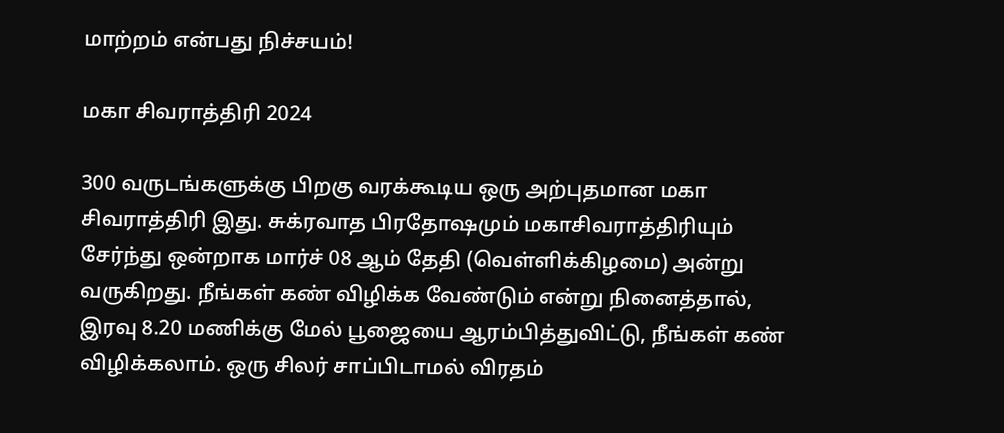மாற்றம் என்பது நிச்சயம்!

மகா சிவராத்திரி 2024

300 வருடங்களுக்கு பிறகு வரக்கூடிய ஒரு அற்புதமான மகா சிவராத்திரி இது. சுக்ரவாத பிரதோஷமும் மகாசிவராத்திரியும் சேர்ந்து ஒன்றாக மார்ச் 08 ஆம் தேதி (வெள்ளிக்கிழமை) அன்று வருகிறது. நீங்கள் கண் விழிக்க வேண்டும் என்று நினைத்தால், இரவு 8.20 மணிக்கு மேல் பூஜையை ஆரம்பித்துவிட்டு, நீங்கள் கண் விழிக்கலாம். ஒரு சிலர் சாப்பிடாமல் விரதம்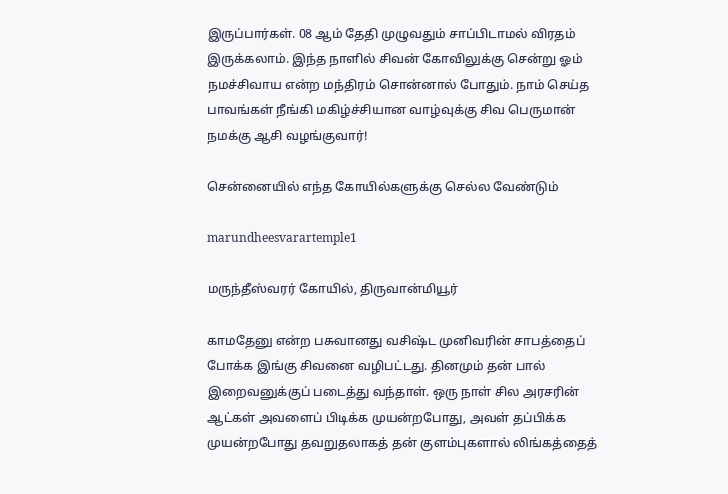இருப்பார்கள். 08 ஆம் தேதி முழுவதும் சாப்பிடாமல் விரதம் இருக்கலாம். இந்த நாளில் சிவன் கோவிலுக்கு சென்று ஓம் நமச்சிவாய என்ற மந்திரம் சொன்னால் போதும். நாம் செய்த பாவங்கள் நீங்கி மகிழ்ச்சியான வாழ்வுக்கு சிவ பெருமான் நமக்கு ஆசி வழங்குவார்!

சென்னையில் எந்த கோயில்களுக்கு செல்ல வேண்டும்

marundheesvarartemple1

மருந்தீஸ்வரர் கோயில், திருவான்மியூர்

காமதேனு என்ற பசுவானது வசிஷ்ட முனிவரின் சாபத்தைப் போக்க இங்கு சிவனை வழிபட்டது. தினமும் தன் பால் இறைவனுக்குப் படைத்து வந்தாள். ஒரு நாள் சில அரசரின் ஆட்கள் அவளைப் பிடிக்க முயன்றபோது, அவள் தப்பிக்க முயன்றபோது தவறுதலாகத் தன் குளம்புகளால் லிங்கத்தைத்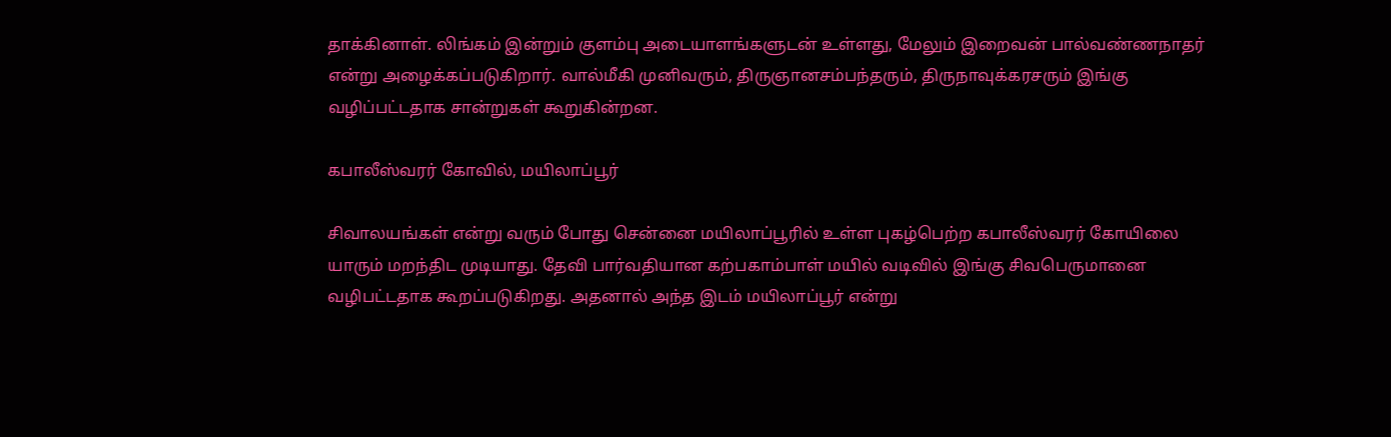தாக்கினாள். லிங்கம் இன்றும் குளம்பு அடையாளங்களுடன் உள்ளது, மேலும் இறைவன் பால்வண்ணநாதர் என்று அழைக்கப்படுகிறார். வால்மீகி முனிவரும், திருஞானசம்பந்தரும், திருநாவுக்கரசரும் இங்கு வழிப்பட்டதாக சான்றுகள் கூறுகின்றன.

கபாலீஸ்வரர் கோவில், மயிலாப்பூர்

சிவாலயங்கள் என்று வரும் போது சென்னை மயிலாப்பூரில் உள்ள புகழ்பெற்ற கபாலீஸ்வரர் கோயிலை யாரும் மறந்திட முடியாது. தேவி பார்வதியான கற்பகாம்பாள் மயில் வடிவில் இங்கு சிவபெருமானை வழிபட்டதாக கூறப்படுகிறது. அதனால் அந்த இடம் மயிலாப்பூர் என்று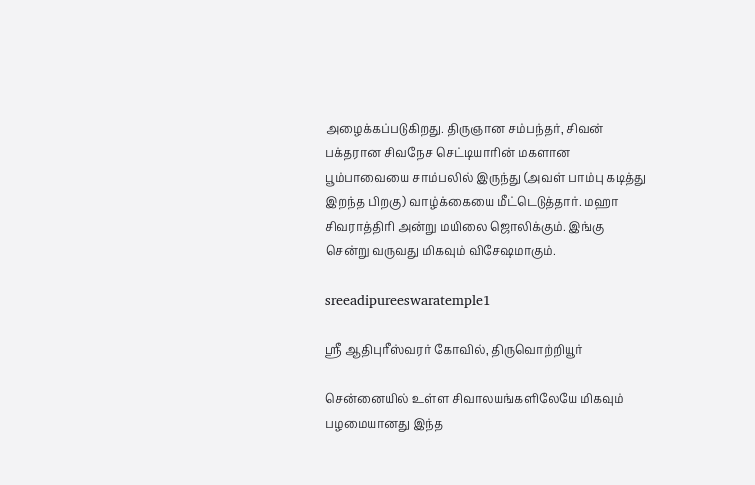அழைக்கப்படுகிறது. திருஞான சம்பந்தர், சிவன் பக்தரான சிவநேச செட்டியாரின் மகளான பூம்பாவையை சாம்பலில் இருந்து (அவள் பாம்பு கடித்து இறந்த பிறகு) வாழ்க்கையை மீட்டெடுத்தார். மஹா சிவராத்திரி அன்று மயிலை ஜொலிக்கும். இங்கு சென்று வருவது மிகவும் விசேஷமாகும்.

sreeadipureeswaratemple1

ஸ்ரீ ஆதிபுரீஸ்வரர் கோவில், திருவொற்றியூர்

சென்னையில் உள்ள சிவாலயங்களிலேயே மிகவும் பழமையானது இந்த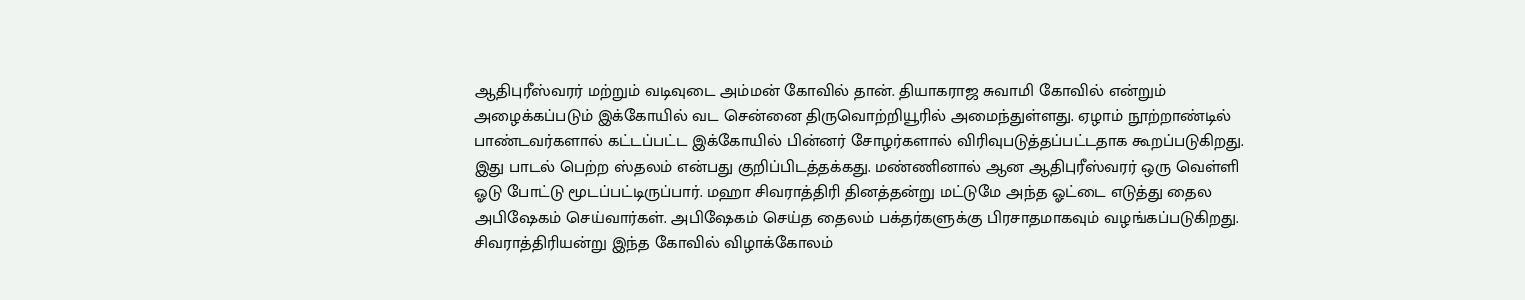ஆதிபுரீஸ்வரர் மற்றும் வடிவுடை அம்மன் கோவில் தான். தியாகராஜ சுவாமி கோவில் என்றும் அழைக்கப்படும் இக்கோயில் வட சென்னை திருவொற்றியூரில் அமைந்துள்ளது. ஏழாம் நூற்றாண்டில் பாண்டவர்களால் கட்டப்பட்ட இக்கோயில் பின்னர் சோழர்களால் விரிவுபடுத்தப்பட்டதாக கூறப்படுகிறது. இது பாடல் பெற்ற ஸ்தலம் என்பது குறிப்பிடத்தக்கது. மண்ணினால் ஆன ஆதிபுரீஸ்வரர் ஒரு வெள்ளி ஓடு போட்டு மூடப்பட்டிருப்பார். மஹா சிவராத்திரி தினத்தன்று மட்டுமே அந்த ஓட்டை எடுத்து தைல அபிஷேகம் செய்வார்கள். அபிஷேகம் செய்த தைலம் பக்தர்களுக்கு பிரசாதமாகவும் வழங்கப்படுகிறது. சிவராத்திரியன்று இந்த கோவில் விழாக்கோலம்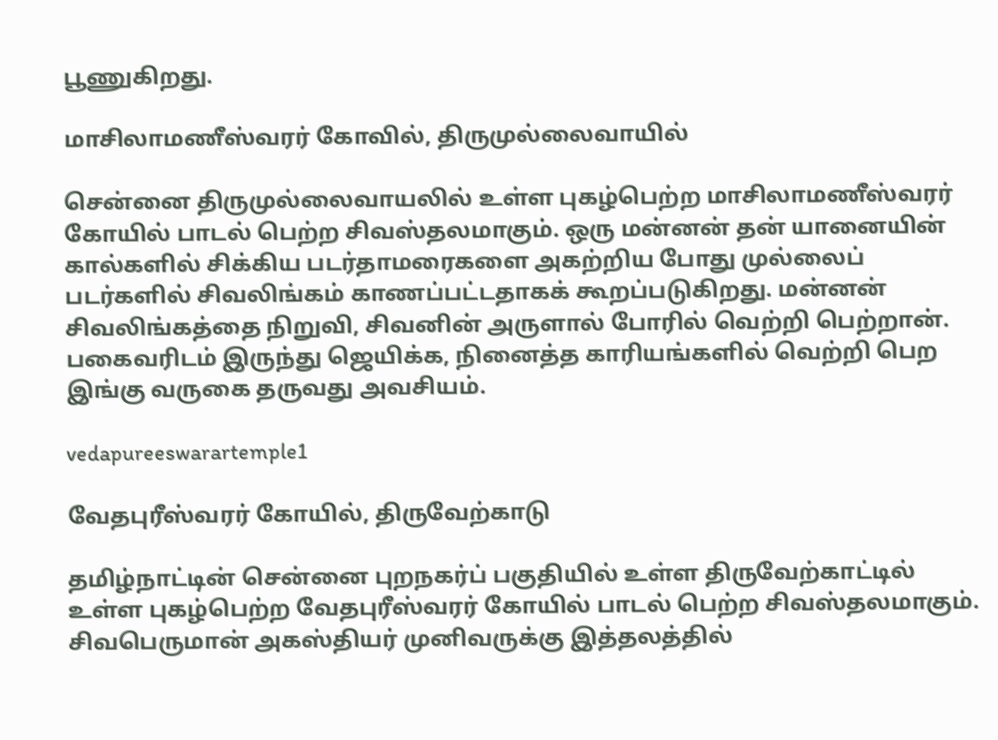பூணுகிறது.

மாசிலாமணீஸ்வரர் கோவில், திருமுல்லைவாயில்

சென்னை திருமுல்லைவாயலில் உள்ள புகழ்பெற்ற மாசிலாமணீஸ்வரர் கோயில் பாடல் பெற்ற சிவஸ்தலமாகும். ஒரு மன்னன் தன் யானையின் கால்களில் சிக்கிய படர்தாமரைகளை அகற்றிய போது முல்லைப் படர்களில் சிவலிங்கம் காணப்பட்டதாகக் கூறப்படுகிறது. மன்னன் சிவலிங்கத்தை நிறுவி, சிவனின் அருளால் போரில் வெற்றி பெற்றான். பகைவரிடம் இருந்து ஜெயிக்க, நினைத்த காரியங்களில் வெற்றி பெற இங்கு வருகை தருவது அவசியம்.

vedapureeswarartemple1

வேதபுரீஸ்வரர் கோயில், திருவேற்காடு

தமிழ்நாட்டின் சென்னை புறநகர்ப் பகுதியில் உள்ள திருவேற்காட்டில் உள்ள புகழ்பெற்ற வேதபுரீஸ்வரர் கோயில் பாடல் பெற்ற சிவஸ்தலமாகும். சிவபெருமான் அகஸ்தியர் முனிவருக்கு இத்தலத்தில்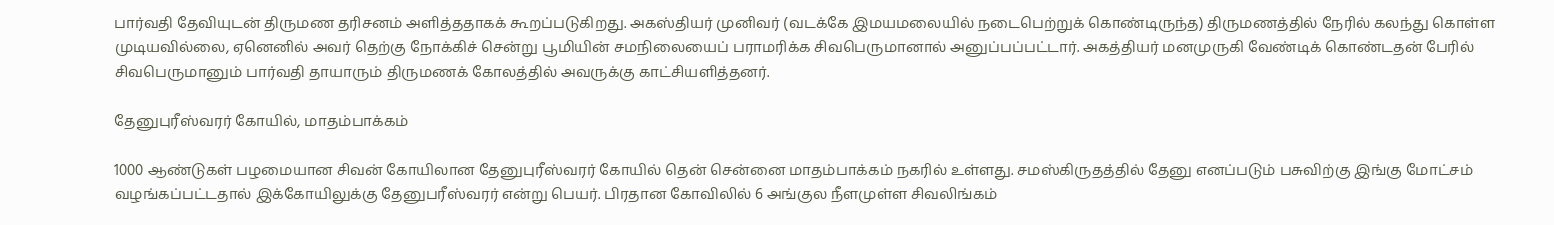பார்வதி தேவியுடன் திருமண தரிசனம் அளித்ததாகக் கூறப்படுகிறது. அகஸ்தியர் முனிவர் (வடக்கே இமயமலையில் நடைபெற்றுக் கொண்டிருந்த) திருமணத்தில் நேரில் கலந்து கொள்ள முடியவில்லை, ஏனெனில் அவர் தெற்கு நோக்கிச் சென்று பூமியின் சமநிலையைப் பராமரிக்க சிவபெருமானால் அனுப்பப்பட்டார். அகத்தியர் மனமுருகி வேண்டிக் கொண்டதன் பேரில் சிவபெருமானும் பார்வதி தாயாரும் திருமணக் கோலத்தில் அவருக்கு காட்சியளித்தனர்.

தேனுபுரீஸ்வரர் கோயில், மாதம்பாக்கம்

1000 ஆண்டுகள் பழமையான சிவன் கோயிலான தேனுபுரீஸ்வரர் கோயில் தென் சென்னை மாதம்பாக்கம் நகரில் உள்ளது. சமஸ்கிருதத்தில் தேனு எனப்படும் பசுவிற்கு இங்கு மோட்சம் வழங்கப்பட்டதால் இக்கோயிலுக்கு தேனுபரீஸ்வரர் என்று பெயர். பிரதான கோவிலில் 6 அங்குல நீளமுள்ள சிவலிங்கம்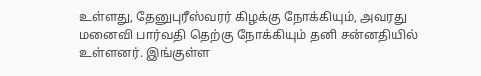உள்ளது, தேனுபுரீஸ்வரர் கிழக்கு நோக்கியும், அவரது மனைவி பார்வதி தெற்கு நோக்கியும் தனி சன்னதியில் உள்ளனர். இங்குள்ள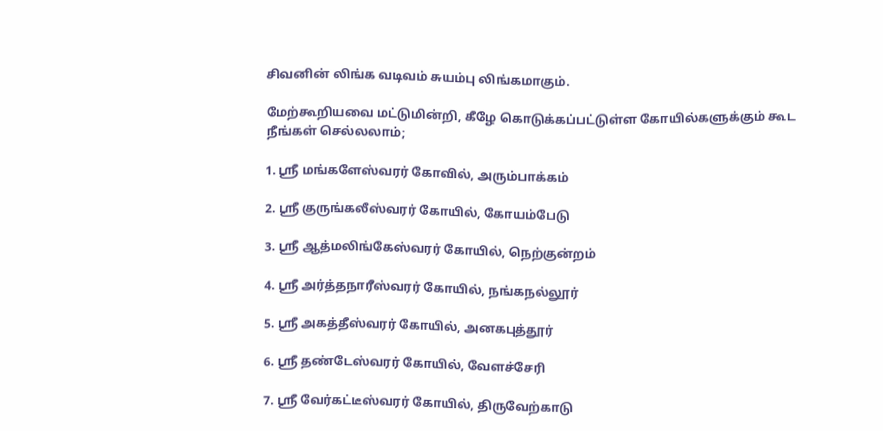சிவனின் லிங்க வடிவம் சுயம்பு லிங்கமாகும்.

மேற்கூறியவை மட்டுமின்றி, கீழே கொடுக்கப்பட்டுள்ள கோயில்களுக்கும் கூட நீங்கள் செல்லலாம்;

1. ஸ்ரீ மங்களேஸ்வரர் கோவில், அரும்பாக்கம்

2. ஸ்ரீ குருங்கலீஸ்வரர் கோயில், கோயம்பேடு

3. ஸ்ரீ ஆத்மலிங்கேஸ்வரர் கோயில், நெற்குன்றம்

4. ஸ்ரீ அர்த்தநாரீஸ்வரர் கோயில், நங்கநல்லூர்

5. ஸ்ரீ அகத்தீஸ்வரர் கோயில், அனகபுத்தூர்

6. ஸ்ரீ தண்டேஸ்வரர் கோயில், வேளச்சேரி

7. ஸ்ரீ வேர்கட்டீஸ்வரர் கோயில், திருவேற்காடு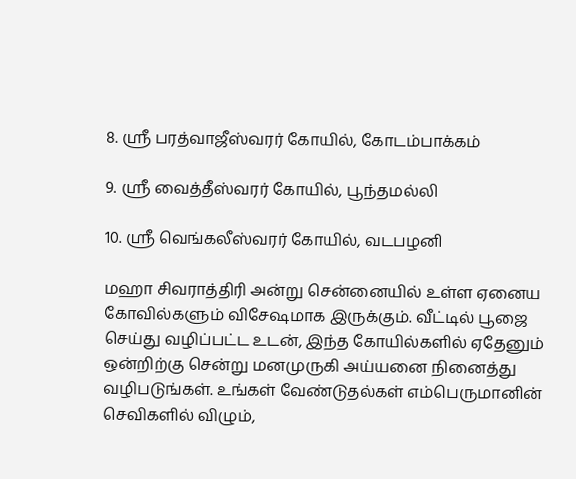8. ஸ்ரீ பரத்வாஜீஸ்வரர் கோயில், கோடம்பாக்கம்

9. ஸ்ரீ வைத்தீஸ்வரர் கோயில், பூந்தமல்லி

10. ஸ்ரீ வெங்கலீஸ்வரர் கோயில், வடபழனி

மஹா சிவராத்திரி அன்று சென்னையில் உள்ள ஏனைய கோவில்களும் விசேஷமாக இருக்கும். வீட்டில் பூஜை செய்து வழிப்பட்ட உடன், இந்த கோயில்களில் ஏதேனும் ஒன்றிற்கு சென்று மனமுருகி அய்யனை நினைத்து வழிபடுங்கள். உங்கள் வேண்டுதல்கள் எம்பெருமானின் செவிகளில் விழும்,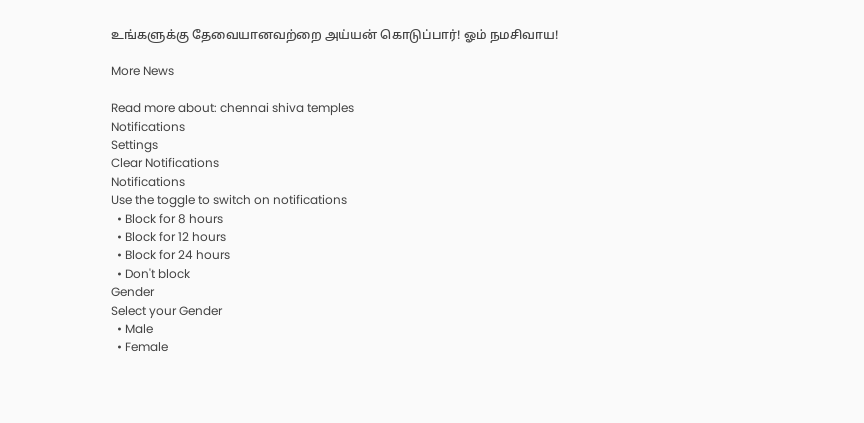உங்களுக்கு தேவையானவற்றை அய்யன் கொடுப்பார்! ஓம் நமசிவாய!

More News

Read more about: chennai shiva temples
Notifications
Settings
Clear Notifications
Notifications
Use the toggle to switch on notifications
  • Block for 8 hours
  • Block for 12 hours
  • Block for 24 hours
  • Don't block
Gender
Select your Gender
  • Male
  • Female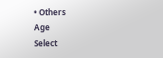• Others
Age
Select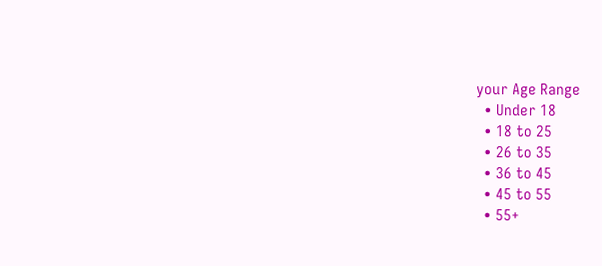your Age Range
  • Under 18
  • 18 to 25
  • 26 to 35
  • 36 to 45
  • 45 to 55
  • 55+